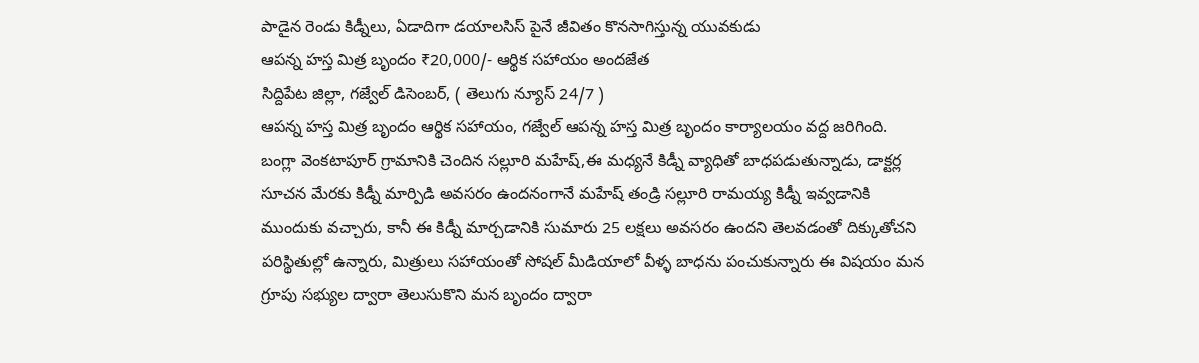పాడైన రెండు కిడ్నీలు, ఏడాదిగా డయాలసిస్ పైనే జీవితం కొనసాగిస్తున్న యువకుడు
ఆపన్న హస్త మిత్ర బృందం ₹20,000/- ఆర్థిక సహాయం అందజేత
సిద్దిపేట జిల్లా, గజ్వేల్ డిసెంబర్, ( తెలుగు న్యూస్ 24/7 )
ఆపన్న హస్త మిత్ర బృందం ఆర్థిక సహాయం, గజ్వేల్ ఆపన్న హస్త మిత్ర బృందం కార్యాలయం వద్ద జరిగింది. బంగ్లా వెంకటాపూర్ గ్రామానికి చెందిన సల్లూరి మహేష్,ఈ మధ్యనే కిడ్నీ వ్యాధితో బాధపడుతున్నాడు, డాక్టర్ల సూచన మేరకు కిడ్నీ మార్పిడి అవసరం ఉందనంగానే మహేష్ తండ్రి సల్లూరి రామయ్య కిడ్నీ ఇవ్వడానికి ముందుకు వచ్చారు, కానీ ఈ కిడ్నీ మార్చడానికి సుమారు 25 లక్షలు అవసరం ఉందని తెలవడంతో దిక్కుతోచని పరిస్థితుల్లో ఉన్నారు, మిత్రులు సహాయంతో సోషల్ మీడియాలో వీళ్ళ బాధను పంచుకున్నారు ఈ విషయం మన గ్రూపు సభ్యుల ద్వారా తెలుసుకొని మన బృందం ద్వారా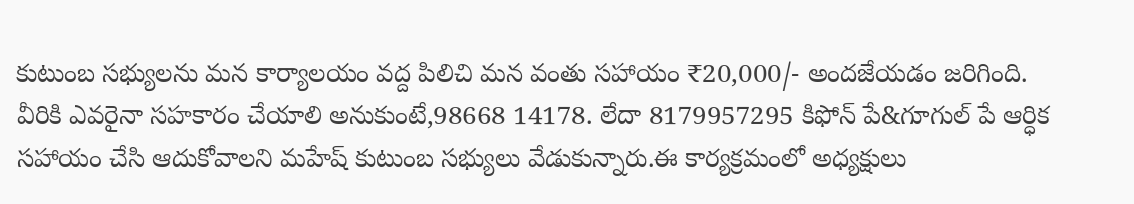కుటుంబ సభ్యులను మన కార్యాలయం వద్ద పిలిచి మన వంతు సహాయం ₹20,000/- అందజేయడం జరిగింది. వీరికి ఎవరైనా సహకారం చేయాలి అనుకుంటే,98668 14178. లేదా 8179957295 కిఫోన్ పే&గూగుల్ పే ఆర్ధిక సహాయం చేసి ఆదుకోవాలని మహేష్ కుటుంబ సభ్యులు వేడుకున్నారు.ఈ కార్యక్రమంలో అధ్యక్షులు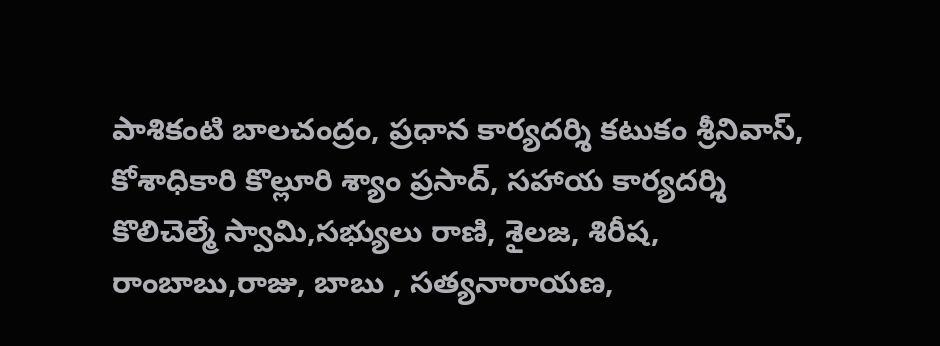పాశికంటి బాలచంద్రం, ప్రధాన కార్యదర్శి కటుకం శ్రీనివాస్, కోశాధికారి కొల్లూరి శ్యాం ప్రసాద్, సహాయ కార్యదర్శి కొలిచెల్మే స్వామి,సభ్యులు రాణి, శైలజ, శిరీష, రాంబాబు,రాజు, బాబు , సత్యనారాయణ,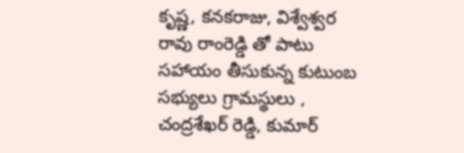కృష్ణ, కనకరాజు, విశ్వేశ్వర రావు రాంరెడ్డి తో పాటు సహాయం తీసుకున్న కుటుంబ సభ్యులు గ్రామస్థులు , చంద్రశేఖర్ రెడ్డి, కుమార్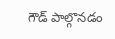గౌడ్ పాల్గొనడం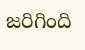జరిగింది